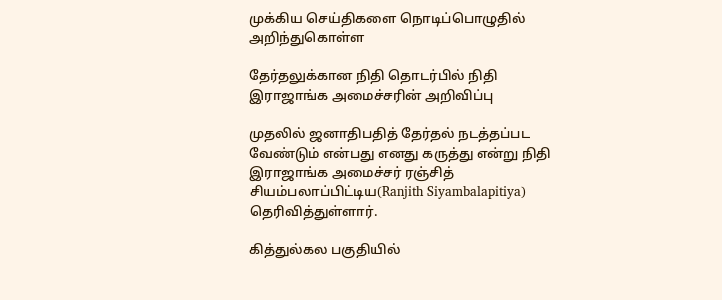முக்கிய செய்திகளை நொடிப்பொழுதில் அறிந்துகொள்ள

தேர்தலுக்கான நிதி தொடர்பில் நிதி இராஜாங்க அமைச்சரின் அறிவிப்பு

முதலில் ஜனாதிபதித் தேர்தல் நடத்தப்பட வேண்டும் என்பது எனது கருத்து என்று நிதி இராஜாங்க அமைச்சர் ரஞ்சித் சியம்பலாப்பிட்டிய(Ranjith Siyambalapitiya)  தெரிவித்துள்ளார்.

கித்துல்கல பகுதியில்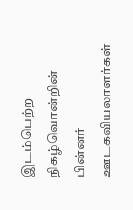இடம்பெற்ற நிகழ்வொன்றின் பின்னர் ஊடகவியலாளர்கள்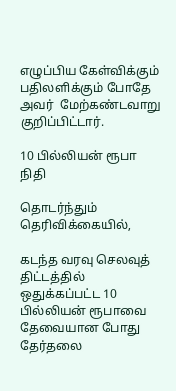எழுப்பிய கேள்விக்கும் பதிலளிக்கும் போதே அவர்  மேற்கண்டவாறு குறிப்பிட்டார்.

10 பில்லியன் ரூபா நிதி

தொடர்ந்தும் தெரிவிக்கையில்,

கடந்த வரவு செலவுத் திட்டத்தில் ஒதுக்கப்பட்ட 10 பில்லியன் ரூபாவை தேவையான போது தேர்தலை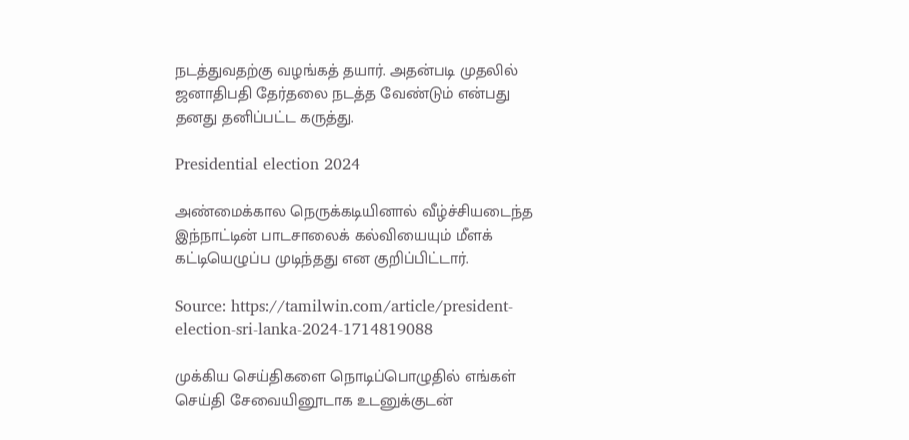நடத்துவதற்கு வழங்கத் தயார். அதன்படி முதலில் ஜனாதிபதி தேர்தலை நடத்த வேண்டும் என்பது தனது தனிப்பட்ட கருத்து.

Presidential election 2024

அண்மைக்கால நெருக்கடியினால் வீழ்ச்சியடைந்த இந்நாட்டின் பாடசாலைக் கல்வியையும் மீளக் கட்டியெழுப்ப முடிந்தது என குறிப்பிட்டார்.

Source: https://tamilwin.com/article/president-election-sri-lanka-2024-1714819088

முக்கிய செய்திகளை நொடிப்பொழுதில் எங்கள் செய்தி சேவையினூடாக உடனுக்குடன்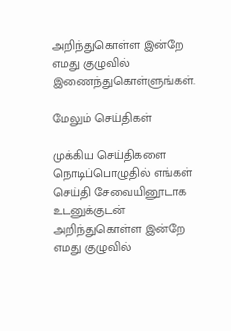அறிந்துகொள்ள இன்றே எமது குழுவில் இணைந்துகொள்ளுங்கள்.

மேலும் செய்திகள்

முக்கிய செய்திகளை நொடிப்பொழுதில் எங்கள் செய்தி சேவையினூடாக உடனுக்குடன் அறிந்துகொள்ள இன்றே எமது குழுவில்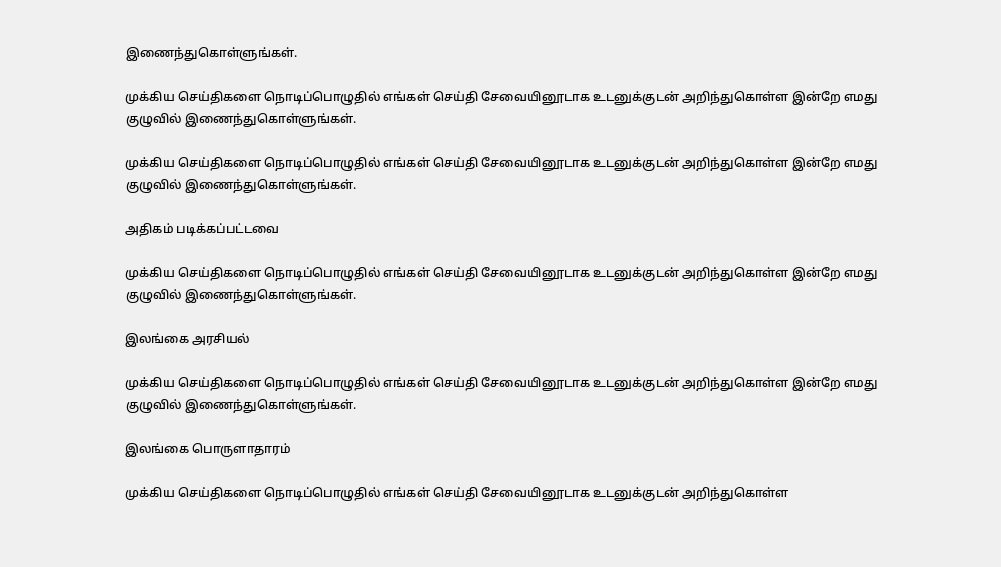இணைந்துகொள்ளுங்கள்.

முக்கிய செய்திகளை நொடிப்பொழுதில் எங்கள் செய்தி சேவையினூடாக உடனுக்குடன் அறிந்துகொள்ள இன்றே எமது குழுவில் இணைந்துகொள்ளுங்கள்.

முக்கிய செய்திகளை நொடிப்பொழுதில் எங்கள் செய்தி சேவையினூடாக உடனுக்குடன் அறிந்துகொள்ள இன்றே எமது குழுவில் இணைந்துகொள்ளுங்கள்.

அதிகம் படிக்கப்பட்டவை

முக்கிய செய்திகளை நொடிப்பொழுதில் எங்கள் செய்தி சேவையினூடாக உடனுக்குடன் அறிந்துகொள்ள இன்றே எமது குழுவில் இணைந்துகொள்ளுங்கள்.

இலங்கை அரசியல்

முக்கிய செய்திகளை நொடிப்பொழுதில் எங்கள் செய்தி சேவையினூடாக உடனுக்குடன் அறிந்துகொள்ள இன்றே எமது குழுவில் இணைந்துகொள்ளுங்கள்.

இலங்கை பொருளாதாரம்

முக்கிய செய்திகளை நொடிப்பொழுதில் எங்கள் செய்தி சேவையினூடாக உடனுக்குடன் அறிந்துகொள்ள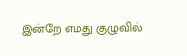இன்றே எமது குழுவில்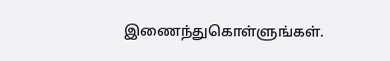இணைந்துகொள்ளுங்கள்.